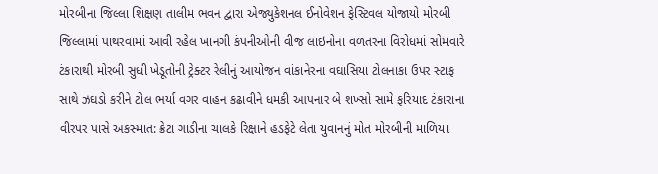મોરબીના જિલ્લા શિક્ષણ તાલીમ ભવન દ્વારા એજ્યુકેશનલ ઈનોવેશન ફેસ્ટિવલ યોજાયો મોરબી જિલ્લામાં પાથરવામાં આવી રહેલ ખાનગી કંપનીઓની વીજ લાઇનોના વળતરના વિરોધમાં સોમવારે ટંકારાથી મોરબી સુધી ખેડૂતોની ટ્રેક્ટર રેલીનું આયોજન વાંકાનેરના વઘાસિયા ટોલનાકા ઉપર સ્ટાફ સાથે ઝઘડો કરીને ટોલ ભર્યા વગર વાહન કઢાવીને ધમકી આપનાર બે શખ્સો સામે ફરિયાદ ટંકારાના વીરપર પાસે અકસ્માત: ક્રેટા ગાડીના ચાલકે રિક્ષાને હડફેટે લેતા યુવાનનું મોત મોરબીની માળિયા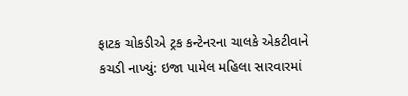ફાટક ચોકડીએ ટ્રક કન્ટેનરના ચાલકે એકટીવાને કચડી નાખ્યું: ઇજા પામેલ મહિલા સારવારમાં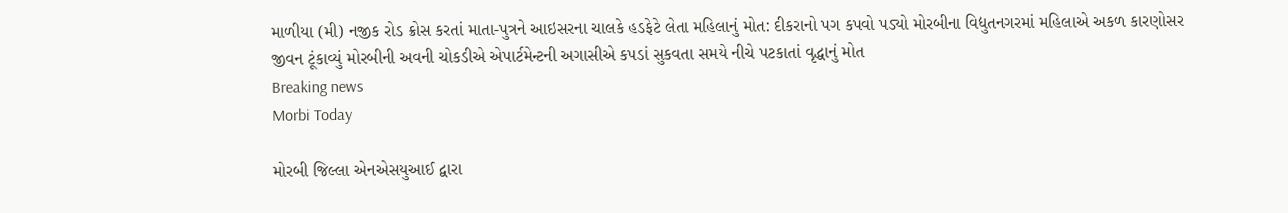માળીયા (મી) નજીક રોડ ક્રોસ કરતાં માતા-પુત્રને આઇસરના ચાલકે હડફેટે લેતા મહિલાનું મોત: દીકરાનો પગ કપવો પડ્યો મોરબીના વિદ્યુતનગરમાં મહિલાએ અકળ કારણોસર જીવન ટૂંકાવ્યું મોરબીની અવની ચોકડીએ એપાર્ટમેન્ટની અગાસીએ કપડાં સુકવતા સમયે નીચે પટકાતાં વૃદ્ધાનું મોત
Breaking news
Morbi Today

મોરબી જિલ્લા એનએસયુઆઈ દ્વારા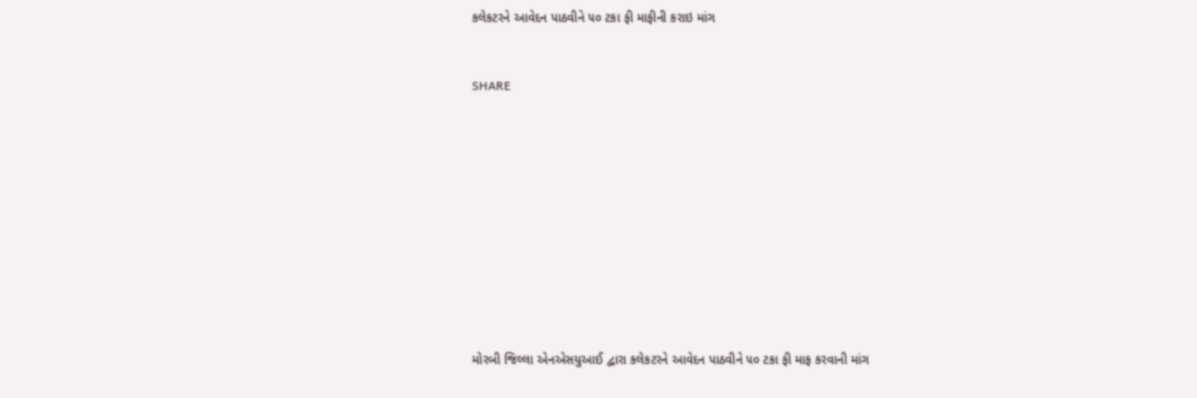કલેકટરને આવેદન પાઠવીને ૫૦ ટકા ફી માફીની કરાઇ માંગ


SHARE











મોરબી જિલ્લા એનએસયુઆઈ દ્વારા કલેકટરને આવેદન પાઠવીને ૫૦ ટકા ફી માફ કરવાની માંગ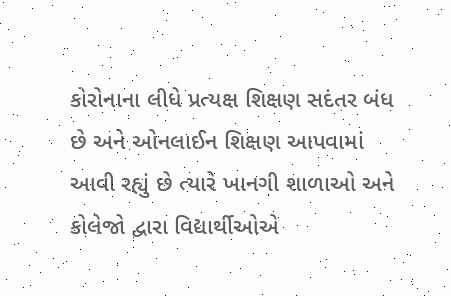કોરોનાના લીધે પ્રત્યક્ષ શિક્ષણ સદંતર બંધ છે અને ઓનલાઈન શિક્ષણ આપવામાં આવી રહ્યું છે ત્યારે ખાનગી શાળાઓ અને કોલેજો દ્વારા વિદ્યાર્થીઓએ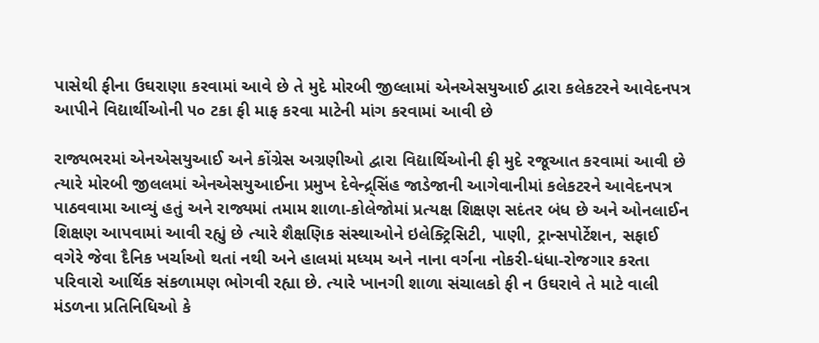પાસેથી ફીના ઉઘરાણા કરવામાં આવે છે તે મુદે મોરબી જીલ્લામાં એનએસયુઆઈ દ્વારા કલેકટરને આવેદનપત્ર આપીને વિદ્યાર્થીઓની ૫૦ ટકા ફી માફ કરવા માટેની માંગ કરવામાં આવી છે

રાજ્યભરમાં એનએસયુઆઈ અને કોંગ્રેસ અગ્રણીઓ દ્વારા વિદ્યાર્થિઓની ફી મુદે રજૂઆત કરવામાં આવી છે ત્યારે મોરબી જીલલમાં એનએસયુઆઈના પ્રમુખ દેવેન્દ્ર્સિંહ જાડેજાની આગેવાનીમાં કલેકટરને આવેદનપત્ર પાઠવવામા આવ્યું હતું અને રાજ્યમાં તમામ શાળા-કોલેજોમાં પ્રત્યક્ષ શિક્ષણ સદંતર બંધ છે અને ઓનલાઈન શિક્ષણ આપવામાં આવી રહ્યું છે ત્યારે શૈક્ષણિક સંસ્થાઓને ઇલેક્ટ્રિસિટી, પાણી, ટ્રાન્સપોર્ટેશન, સફાઈ વગેરે જેવા દૈનિક ખર્ચાઓ થતાં નથી અને હાલમાં મધ્યમ અને નાના વર્ગના નોકરી-ધંધા-રોજગાર કરતા પરિવારો આર્થિક સંકળામણ ભોગવી રહ્યા છે. ત્યારે ખાનગી શાળા સંચાલકો ફી ન ઉઘરાવે તે માટે વાલી મંડળના પ્રતિનિધિઓ કે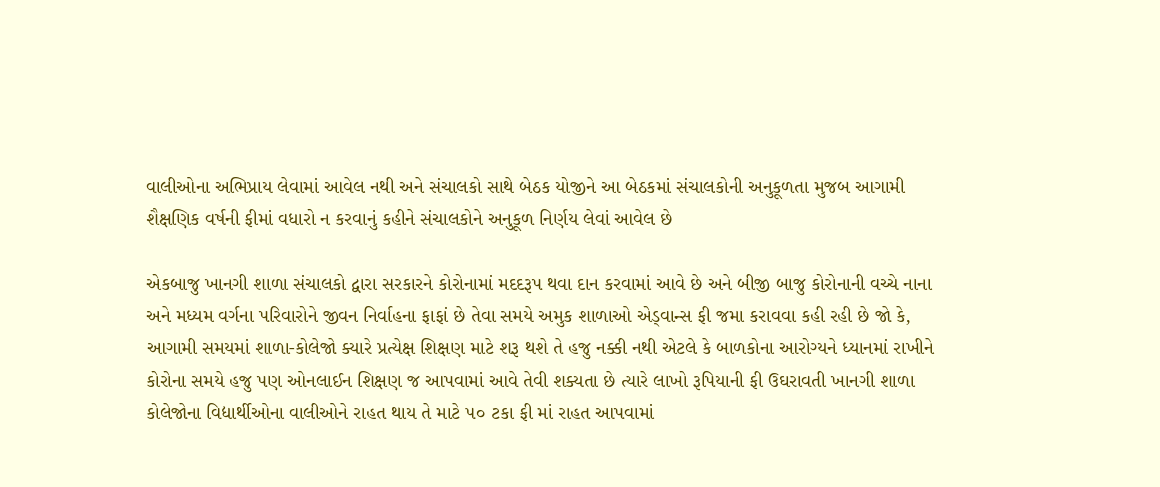વાલીઓના અભિપ્રાય લેવામાં આવેલ નથી અને સંચાલકો સાથે બેઠક યોજીને આ બેઠકમાં સંચાલકોની અનુકૂળતા મુજબ આગામી શૈક્ષણિક વર્ષની ફીમાં વધારો ન કરવાનું કહીને સંચાલકોને અનુકૂળ નિર્ણય લેવાં આવેલ છે

એકબાજુ ખાનગી શાળા સંચાલકો દ્વારા સરકારને કોરોનામાં મદદરૂપ થવા દાન કરવામાં આવે છે અને બીજી બાજુ કોરોનાની વચ્ચે નાના અને મધ્યમ વર્ગના પરિવારોને જીવન નિર્વાહના ફાફાં છે તેવા સમયે અમુક શાળાઓ એડ્વાન્સ ફી જમા કરાવવા કહી રહી છે જો કે, આગામી સમયમાં શાળા-કોલેજો ક્યારે પ્રત્યેક્ષ શિક્ષણ માટે શરૂ થશે તે હજુ નક્કી નથી એટલે કે બાળકોના આરોગ્યને ધ્યાનમાં રાખીને કોરોના સમયે હજુ પણ ઓનલાઈન શિક્ષણ જ આપવામાં આવે તેવી શક્યતા છે ત્યારે લાખો રૂપિયાની ફી ઉઘરાવતી ખાનગી શાળા કોલેજોના વિદ્યાર્થીઓના વાલીઓને રાહત થાય તે માટે ૫૦ ટકા ફી માં રાહત આપવામાં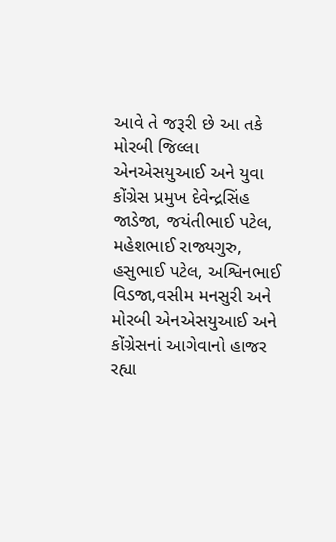આવે તે જરૂરી છે આ તકે મોરબી જિલ્લા એનએસયુઆઈ અને યુવા કોંગ્રેસ પ્રમુખ દેવેન્દ્રસિંહ જાડેજા, જયંતીભાઈ પટેલ, મહેશભાઈ રાજ્યગુરુ, હસુભાઈ પટેલ, અશ્વિનભાઈ વિડજા,વસીમ મનસુરી અને મોરબી એનએસયુઆઈ અને કોંગ્રેસનાં આગેવાનો હાજર રહ્યા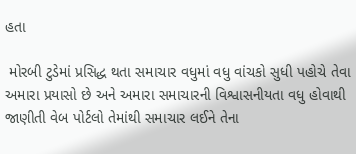હતા

 મોરબી ટુડેમાં પ્રસિદ્ધ થતા સમાચાર વધુમાં વધુ વાંચકો સુધી પહોચે તેવા અમારા પ્રયાસો છે અને અમારા સમાચારની વિશ્વાસનીયતા વધુ હોવાથી જાણીતી વેબ પોર્ટલો તેમાંથી સમાચાર લઈને તેના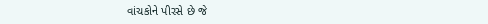વાંચકોને પીરસે છે જે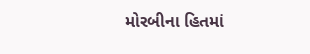મોરબીના હિતમાં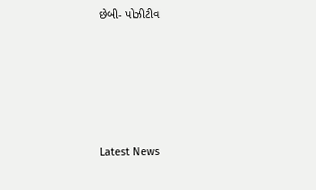છેબી- પોઝીટીવ






Latest News